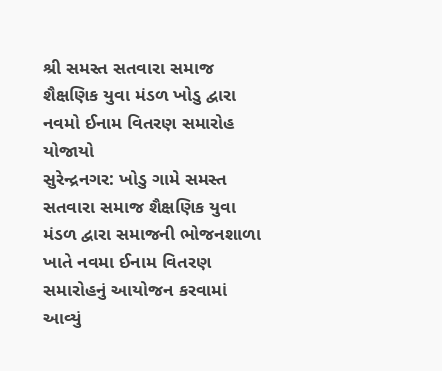શ્રી સમસ્ત સતવારા સમાજ શૈક્ષણિક યુવા મંડળ ખોડુ દ્વારા નવમો ઈનામ વિતરણ સમારોહ યોજાયો
સુરેન્દ્રનગર: ખોડુ ગામે સમસ્ત સતવારા સમાજ શૈક્ષણિક યુવા મંડળ દ્વારા સમાજની ભોજનશાળા ખાતે નવમા ઈનામ વિતરણ સમારોહનું આયોજન કરવામાં આવ્યું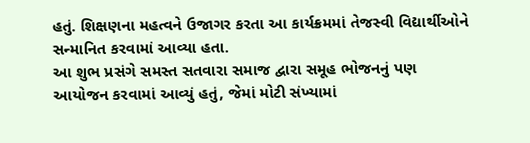હતું. શિક્ષણના મહત્વને ઉજાગર કરતા આ કાર્યક્રમમાં તેજસ્વી વિદ્યાર્થીઓને સન્માનિત કરવામાં આવ્યા હતા.
આ શુભ પ્રસંગે સમસ્ત સતવારા સમાજ દ્વારા સમૂહ ભોજનનું પણ આયોજન કરવામાં આવ્યું હતું, જેમાં મોટી સંખ્યામાં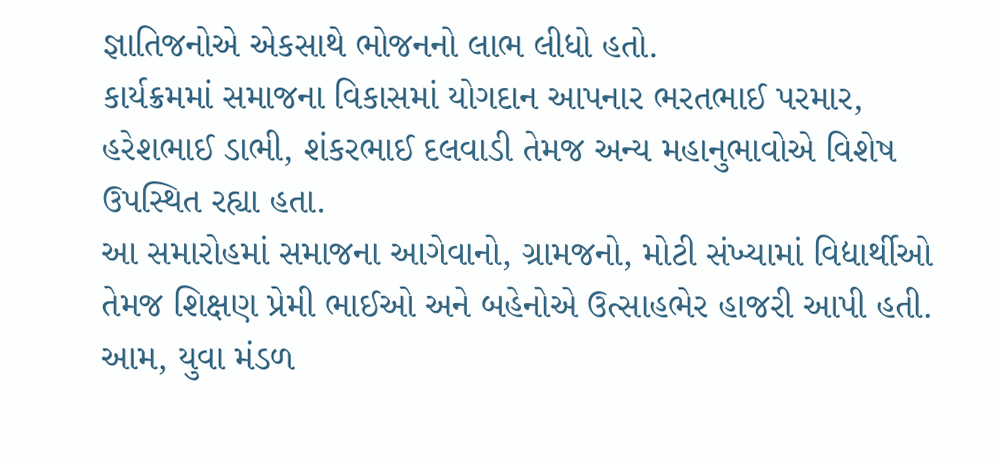જ્ઞાતિજનોએ એકસાથે ભોજનનો લાભ લીધો હતો.
કાર્યક્રમમાં સમાજના વિકાસમાં યોગદાન આપનાર ભરતભાઈ પરમાર, હરેશભાઈ ડાભી, શંકરભાઈ દલવાડી તેમજ અન્ય મહાનુભાવોએ વિશેષ ઉપસ્થિત રહ્યા હતા.
આ સમારોહમાં સમાજના આગેવાનો, ગ્રામજનો, મોટી સંખ્યામાં વિદ્યાર્થીઓ તેમજ શિક્ષણ પ્રેમી ભાઈઓ અને બહેનોએ ઉત્સાહભેર હાજરી આપી હતી. આમ, યુવા મંડળ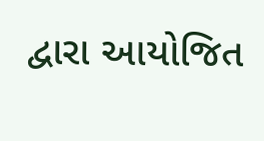દ્વારા આયોજિત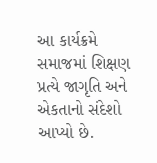આ કાર્યક્રમે સમાજમાં શિક્ષણ પ્રત્યે જાગૃતિ અને એકતાનો સંદેશો આપ્યો છે.